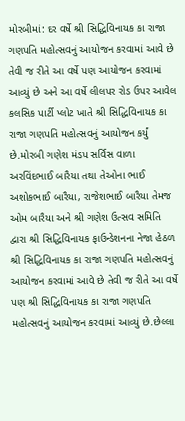મોરબીમાં: દર વર્ષે શ્રી સિદ્ધિવિનાયક કા રાજા ગણપતિ મહોત્સવનું આયોજન કરવામાં આવે છે તેવી જ રીતે આ વર્ષે પણ આયોજન કરવામાં આવ્યું છે અને આ વર્ષે લીલપર રોડ ઉપર આવેલ કલસિક પાર્ટી પ્લોટ ખાતે શ્રી સિદ્ધિવિનાયક કા રાજા ગણપતિ મહોત્સવનું આયોજન કર્યું છે.મોરબી ગણેશ મંડપ સર્વિસ વાળા અરવિંદભાઈ બારૈયા તથા તેઓના ભાઈ અશોકભાઈ બારૈયા, રાજેશભાઈ બારૈયા તેમજ ઓમ બારૈયા અને શ્રી ગણેશ ઉત્સવ સમિતિ દ્વારા શ્રી સિદ્ધિવિનાયક ફાઉન્ડેશનના નેજા હેઠળ શ્રી સિદ્ધિવિનાયક કા રાજા ગણપતિ મહોત્સવનું આયોજન કરવામાં આવે છે તેવી જ રીતે આ વર્ષે પણ શ્રી સિદ્ધિવિનાયક કા રાજા ગણપતિ મહોત્સવનું આયોજન કરવામાં આવ્યું છે.છેલ્લા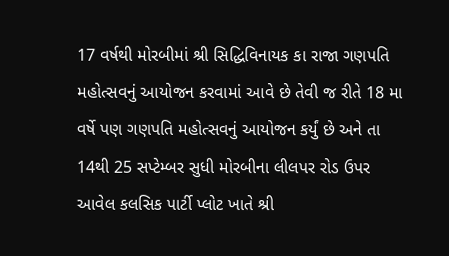17 વર્ષથી મોરબીમાં શ્રી સિદ્ધિવિનાયક કા રાજા ગણપતિ મહોત્સવનું આયોજન કરવામાં આવે છે તેવી જ રીતે 18 મા વર્ષે પણ ગણપતિ મહોત્સવનું આયોજન કર્યું છે અને તા 14થી 25 સપ્ટેમ્બર સુધી મોરબીના લીલપર રોડ ઉપર આવેલ કલસિક પાર્ટી પ્લોટ ખાતે શ્રી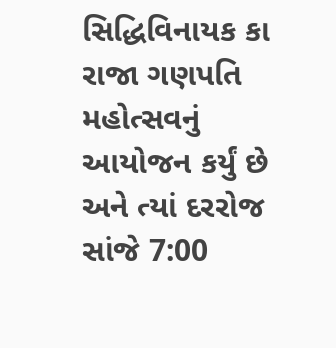સિદ્ધિવિનાયક કા રાજા ગણપતિ મહોત્સવનું આયોજન કર્યું છે અને ત્યાં દરરોજ સાંજે 7:00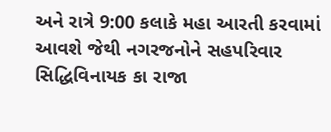અને રાત્રે 9:00 કલાકે મહા આરતી કરવામાં આવશે જેથી નગરજનોને સહપરિવાર સિદ્ધિવિનાયક કા રાજા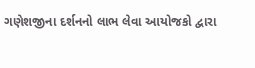ગણેશજીના દર્શનનો લાભ લેવા આયોજકો દ્વારા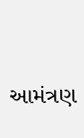આમંત્રણ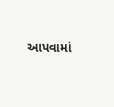આપવામાં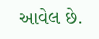આવેલ છે.